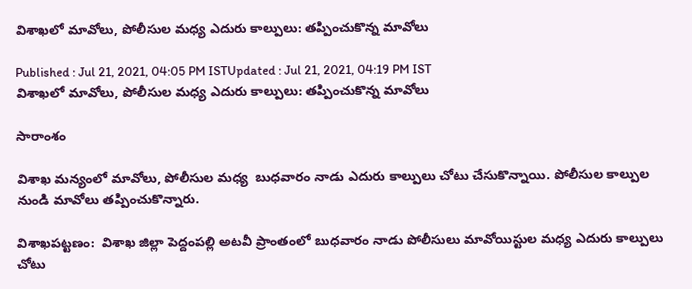విశాఖలో మావోలు, పోలీసుల మధ్య ఎదురు కాల్పులు: తప్పించుకొన్న మావోలు

Published : Jul 21, 2021, 04:05 PM ISTUpdated : Jul 21, 2021, 04:19 PM IST
విశాఖలో మావోలు, పోలీసుల మధ్య ఎదురు కాల్పులు: తప్పించుకొన్న మావోలు

సారాంశం

విశాఖ మన్యంలో మావోలు, పోలీసుల మధ్య  బుధవారం నాడు ఎదురు కాల్పులు చోటు చేసుకొన్నాయి. పోలీసుల కాల్పుల నుండి మావోలు తప్పించుకొన్నారు.

విశాఖపట్టణం:  విశాఖ జిల్లా పెద్దంపల్లి అటవీ ప్రాంతంలో బుధవారం నాడు పోలీసులు మావోయిస్టుల మధ్య ఎదురు కాల్పులు చోటు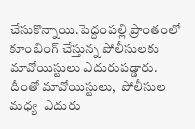చేసుకొన్నాయి.పెద్దంపల్లి ప్రాంతంలో కూంబింగ్ చేస్తున్న పోలీసులకు మావోయిస్టులు ఎదురుపడ్డారు.  దీంతో మావోయిస్టులు,  పోలీసుల మధ్య  ఎదురు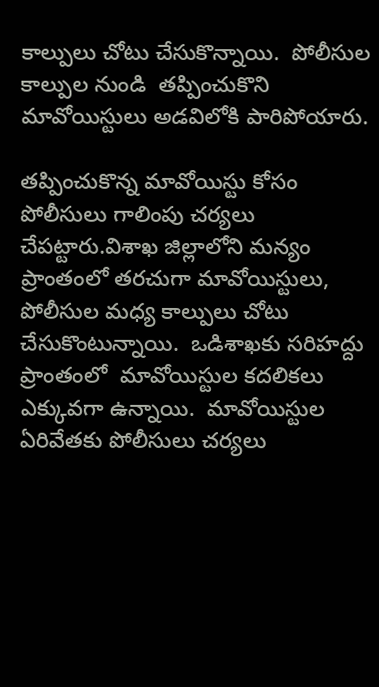కాల్పులు చోటు చేసుకొన్నాయి.  పోలీసుల కాల్పుల నుండి  తప్పించుకొని మావోయిస్టులు అడవిలోకి పారిపోయారు.

తప్పించుకొన్న మావోయిస్టు కోసం పోలీసులు గాలింపు చర్యలు చేపట్టారు.విశాఖ జిల్లాలోని మన్యం ప్రాంతంలో తరచుగా మావోయిస్టులు, పోలీసుల మధ్య కాల్పులు చోటు చేసుకొంటున్నాయి.  ఒడిశాఖకు సరిహద్దు ప్రాంతంలో  మావోయిస్టుల కదలికలు ఎక్కువగా ఉన్నాయి.  మావోయిస్టుల ఏరివేతకు పోలీసులు చర్యలు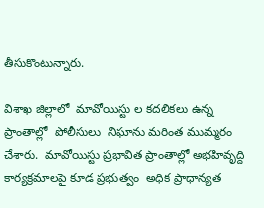తీసుకొంటున్నారు.

విశాఖ జిల్లాలో  మావోయిస్టు ల కదలికలు ఉన్న ప్రాంతాల్లో  పోలీసులు  నిఘాను మరింత ముమ్మరం చేశారు.  మావోయిస్టు ప్రభావిత ప్రాంతాల్లో అభహివృద్ది కార్యక్రమాలపై కూడ ప్రభుత్వం  అధిక ప్రాధాన్యత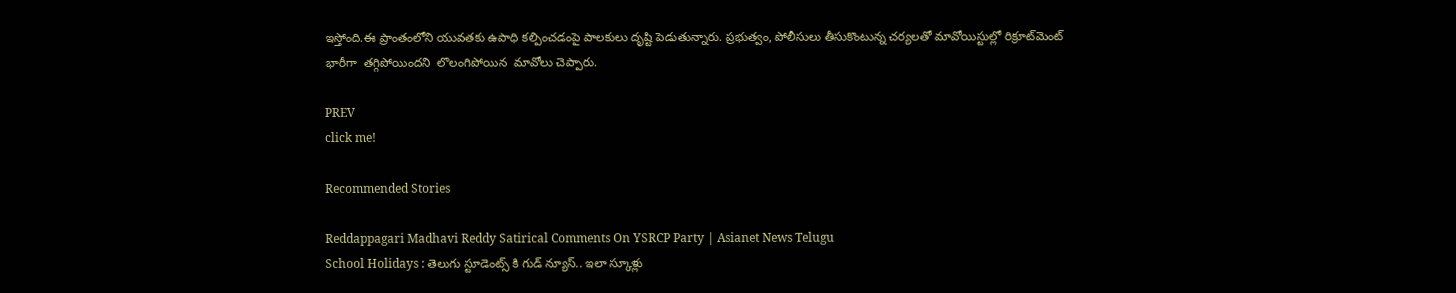ఇస్తోంది.ఈ ప్రాంతంలోని యువతకు ఉపాధి కల్పించడంపై పాలకులు దృష్టి పెడుతున్నారు. ప్రభుత్వం, పోలీసులు తీసుకొంటున్న చర్యలతో మావోయిస్టుల్లో రిక్రూట్‌మెంట్ భారీగా  తగ్గిపోయిందని  లొలంగిపోయిన  మావోలు చెప్పారు.

PREV
click me!

Recommended Stories

Reddappagari Madhavi Reddy Satirical Comments On YSRCP Party | Asianet News Telugu
School Holidays : తెలుగు స్టూడెంట్స్ కి గుడ్ న్యూస్.. ఇలా స్కూళ్లు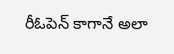రీఓపెన్ కాగానే అలా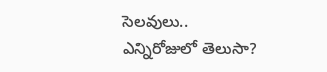సెలవులు.. ఎన్నిరోజులో తెలుసా?